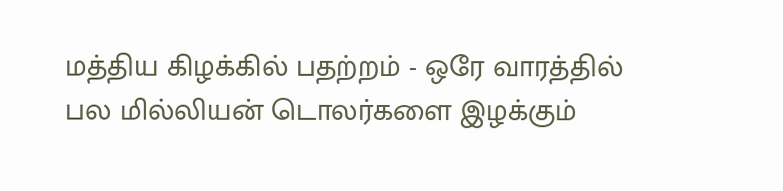மத்திய கிழக்கில் பதற்றம் - ஒரே வாரத்தில் பல மில்லியன் டொலர்களை இழக்கும்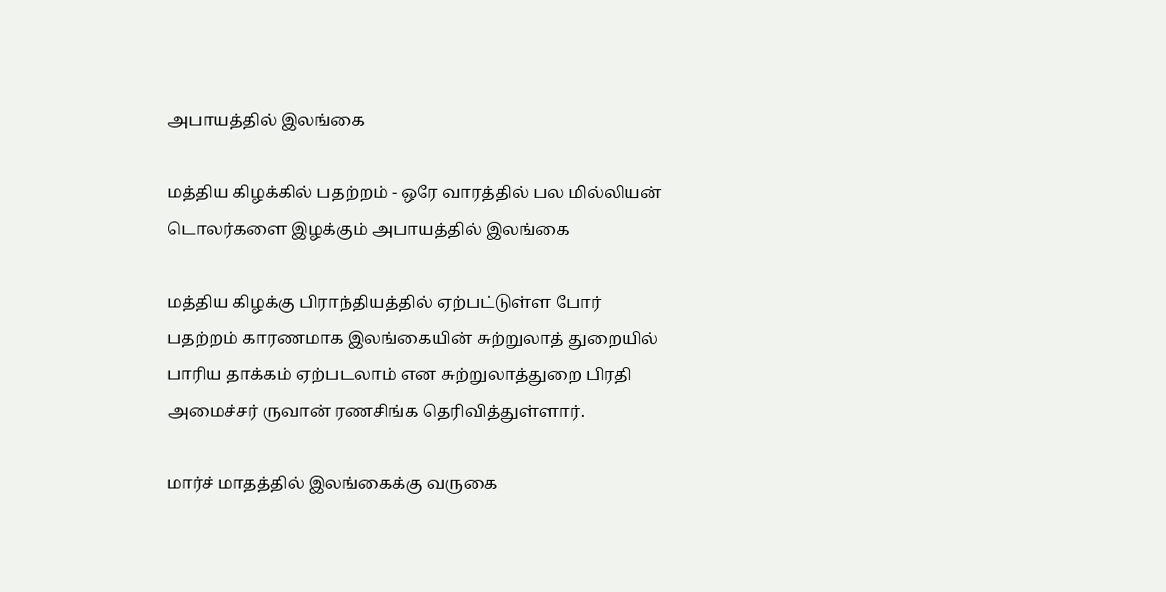அபாயத்தில் இலங்கை

மத்திய கிழக்கில் பதற்றம் - ஒரே வாரத்தில் பல மில்லியன் டொலர்களை இழக்கும் அபாயத்தில் இலங்கை

மத்திய கிழக்கு பிராந்தியத்தில் ஏற்பட்டுள்ள போர் பதற்றம் காரணமாக இலங்கையின் சுற்றுலாத் துறையில் பாரிய தாக்கம் ஏற்படலாம் என சுற்றுலாத்துறை பிரதி அமைச்சர் ருவான் ரணசிங்க தெரிவித்துள்ளார்.

மார்ச் மாதத்தில் இலங்கைக்கு வருகை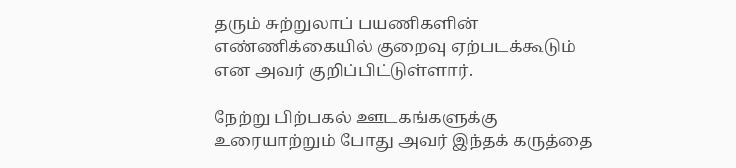தரும் சுற்றுலாப் பயணிகளின் எண்ணிக்கையில் குறைவு ஏற்படக்கூடும் என அவர் குறிப்பிட்டுள்ளார்.

நேற்று பிற்பகல் ஊடகங்களுக்கு உரையாற்றும் போது அவர் இந்தக் கருத்தை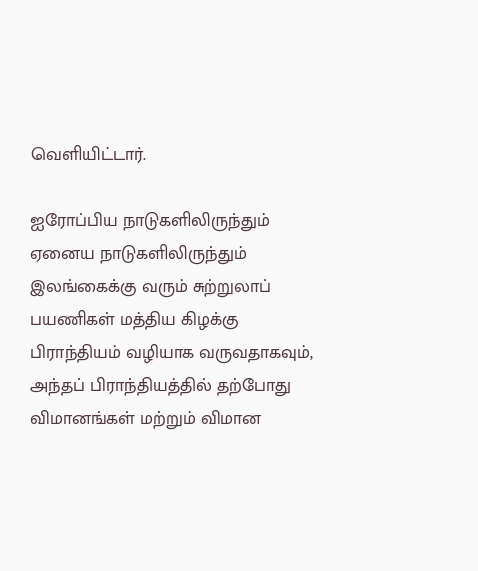வெளியிட்டார்.

ஐரோப்பிய நாடுகளிலிருந்தும் ஏனைய நாடுகளிலிருந்தும் இலங்கைக்கு வரும் சுற்றுலாப் பயணிகள் மத்திய கிழக்கு பிராந்தியம் வழியாக வருவதாகவும், அந்தப் பிராந்தியத்தில் தற்போது விமானங்கள் மற்றும் விமான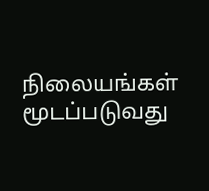நிலையங்கள் மூடப்படுவது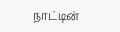நாட்டின்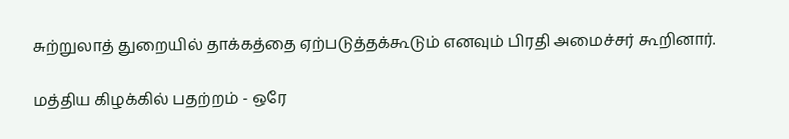சுற்றுலாத் துறையில் தாக்கத்தை ஏற்படுத்தக்கூடும் எனவும் பிரதி அமைச்சர் கூறினார்.

மத்திய கிழக்கில் பதற்றம் - ஒரே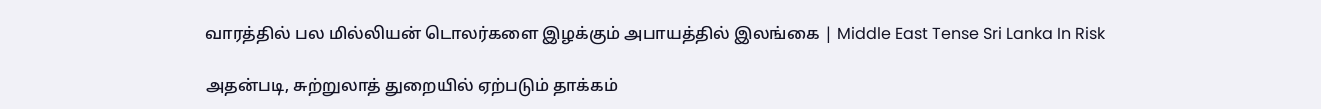வாரத்தில் பல மில்லியன் டொலர்களை இழக்கும் அபாயத்தில் இலங்கை | Middle East Tense Sri Lanka In Risk

அதன்படி, சுற்றுலாத் துறையில் ஏற்படும் தாக்கம்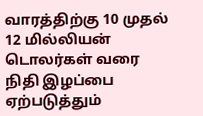வாரத்திற்கு 10 முதல் 12 மில்லியன் டொலர்கள் வரை நிதி இழப்பை ஏற்படுத்தும்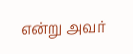என்று அவர்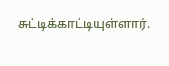சுட்டிக்காட்டியுள்ளார்.